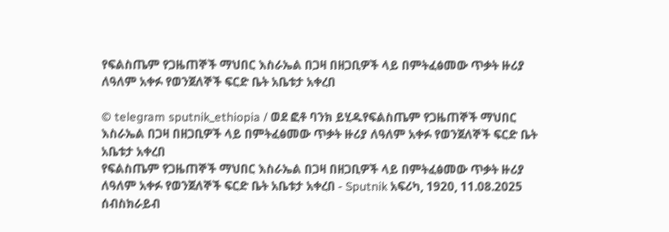የፍልስጤም የጋዜጠኞች ማህበር እስራኤል በጋዛ በዘጋቢዎች ላይ በምትፈፅመው ጥቃት ዙሪያ ለዓለም አቀፉ የወንጀለኞች ፍርድ ቤት አቤቱታ አቀረበ

© telegram sputnik_ethiopia / ወደ ፎቶ ባንክ ይሂዱየፍልስጤም የጋዜጠኞች ማህበር እስራኤል በጋዛ በዘጋቢዎች ላይ በምትፈፅመው ጥቃት ዙሪያ ለዓለም አቀፉ የወንጀለኞች ፍርድ ቤት አቤቱታ አቀረበ
የፍልስጤም የጋዜጠኞች ማህበር እስራኤል በጋዛ በዘጋቢዎች ላይ በምትፈፅመው ጥቃት ዙሪያ ለዓለም አቀፉ የወንጀለኞች ፍርድ ቤት አቤቱታ አቀረበ - Sputnik አፍሪካ, 1920, 11.08.2025
ሰብስክራይብ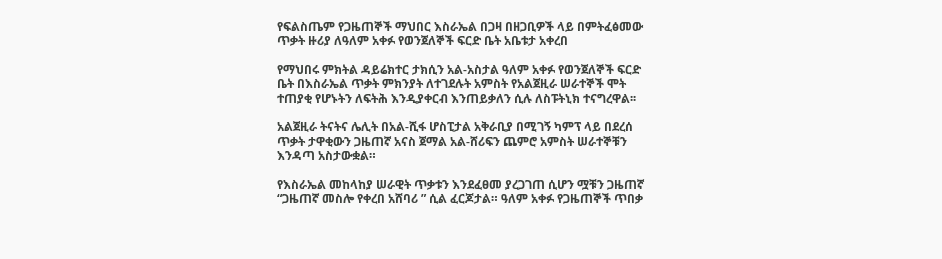የፍልስጤም የጋዜጠኞች ማህበር እስራኤል በጋዛ በዘጋቢዎች ላይ በምትፈፅመው ጥቃት ዙሪያ ለዓለም አቀፉ የወንጀለኞች ፍርድ ቤት አቤቱታ አቀረበ

የማህበሩ ምክትል ዳይሬክተር ታክሲን አል-አስታል ዓለም አቀፉ የወንጀለኞች ፍርድ ቤት በእስራኤል ጥቃት ምክንያት ለተገደሉት አምስት የአልጀዚራ ሠራተኞች ሞት ተጠያቂ የሆኑትን ለፍትሕ እንዲያቀርብ እንጠይቃለን ሲሉ ለስፑትኒክ ተናግረዋል፡፡

አልጀዚራ ትናትና ሌሊት በአል-ሺፋ ሆስፒታል አቅራቢያ በሚገኝ ካምፕ ላይ በደረሰ ጥቃት ታዋቂውን ጋዜጠኛ አናስ ጀማል አል-ሸሪፍን ጨምሮ አምስት ሠራተኞቹን እንዳጣ አስታውቋል።

የእስራኤል መከላከያ ሠራዊት ጥቃቱን እንደፈፀመ ያረጋገጠ ሲሆን ሟቹን ጋዜጠኛ “ጋዜጠኛ መስሎ የቀረበ አሸባሪ ” ሲል ፈርጆታል። ዓለም አቀፉ የጋዜጠኞች ጥበቃ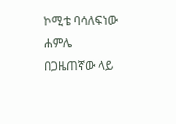ኮሚቴ ባሳለፍነው ሐምሌ በጋዜጠኛው ላይ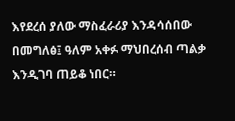እየደረሰ ያለው ማስፈራሪያ እንዳሳሰበው በመግለፅ፤ ዓለም አቀፉ ማህበረሰብ ጣልቃ እንዲገባ ጠይቆ ነበር።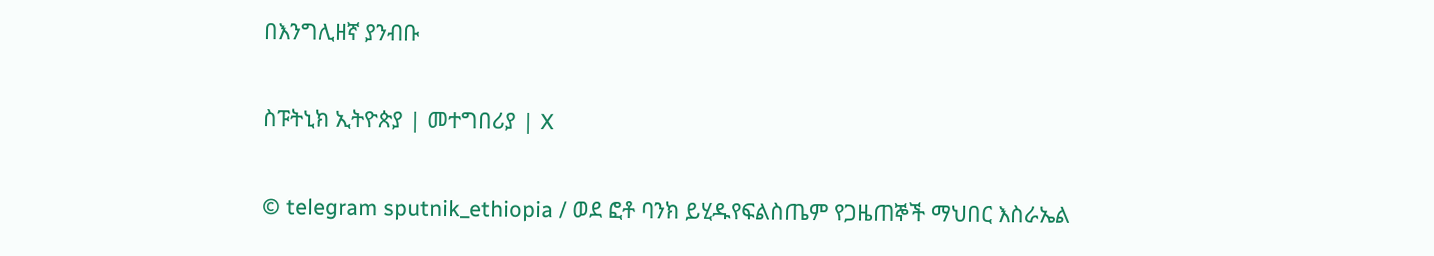በእንግሊዘኛ ያንብቡ

ስፑትኒክ ኢትዮጵያ | መተግበሪያ | X

© telegram sputnik_ethiopia / ወደ ፎቶ ባንክ ይሂዱየፍልስጤም የጋዜጠኞች ማህበር እስራኤል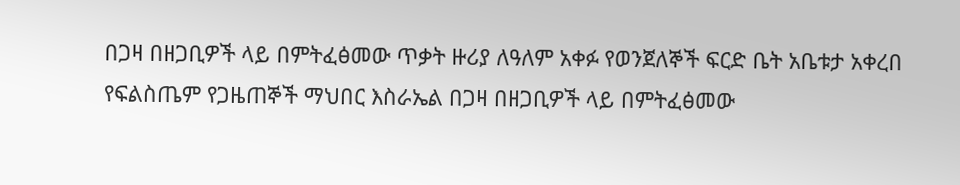በጋዛ በዘጋቢዎች ላይ በምትፈፅመው ጥቃት ዙሪያ ለዓለም አቀፉ የወንጀለኞች ፍርድ ቤት አቤቱታ አቀረበ
የፍልስጤም የጋዜጠኞች ማህበር እስራኤል በጋዛ በዘጋቢዎች ላይ በምትፈፅመው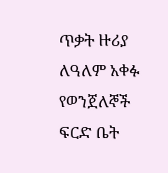ጥቃት ዙሪያ ለዓለም አቀፉ የወንጀለኞች ፍርድ ቤት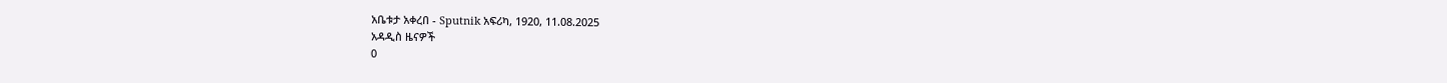አቤቱታ አቀረበ - Sputnik አፍሪካ, 1920, 11.08.2025
አዳዲስ ዜናዎች
0